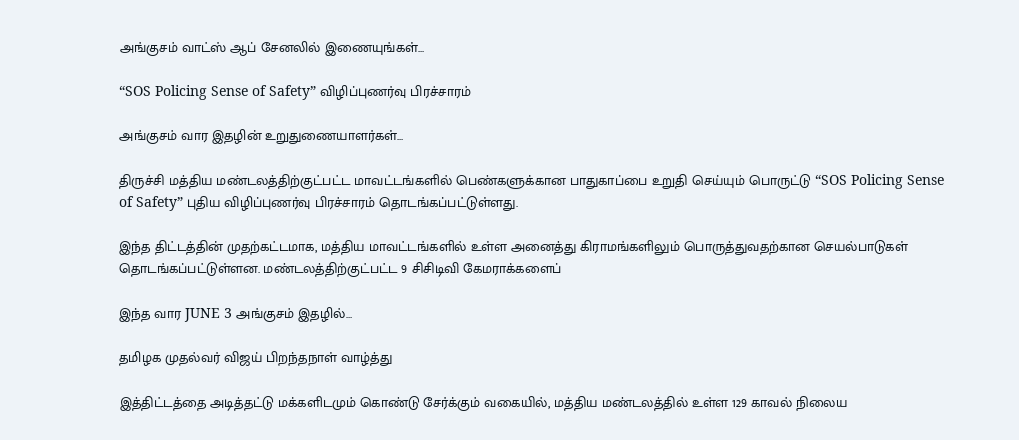அங்குசம் வாட்ஸ் ஆப் சேனலில் இணையுங்கள்...

“SOS Policing Sense of Safety” விழிப்புணர்வு பிரச்சாரம்

அங்குசம் வார இதழின் உறுதுணையாளர்கள்...

திருச்சி மத்திய மண்டலத்திற்குட்பட்ட மாவட்டங்களில் பெண்களுக்கான பாதுகாப்பை உறுதி செய்யும் பொருட்டு “SOS Policing Sense of Safety” புதிய விழிப்புணர்வு பிரச்சாரம் தொடங்கப்பட்டுள்ளது.

இந்த திட்டத்தின் முதற்கட்டமாக, மத்திய மாவட்டங்களில் உள்ள அனைத்து கிராமங்களிலும் பொருத்துவதற்கான செயல்பாடுகள் தொடங்கப்பட்டுள்ளன. மண்டலத்திற்குட்பட்ட 9 சிசிடிவி கேமராக்களைப்

இந்த வார JUNE 3 அங்குசம் இதழில்…

தமிழக முதல்வர் விஜய் பிறந்தநாள் வாழ்த்து

இத்திட்டத்தை அடித்தட்டு மக்களிடமும் கொண்டு சேர்க்கும் வகையில், மத்திய மண்டலத்தில் உள்ள 129 காவல் நிலைய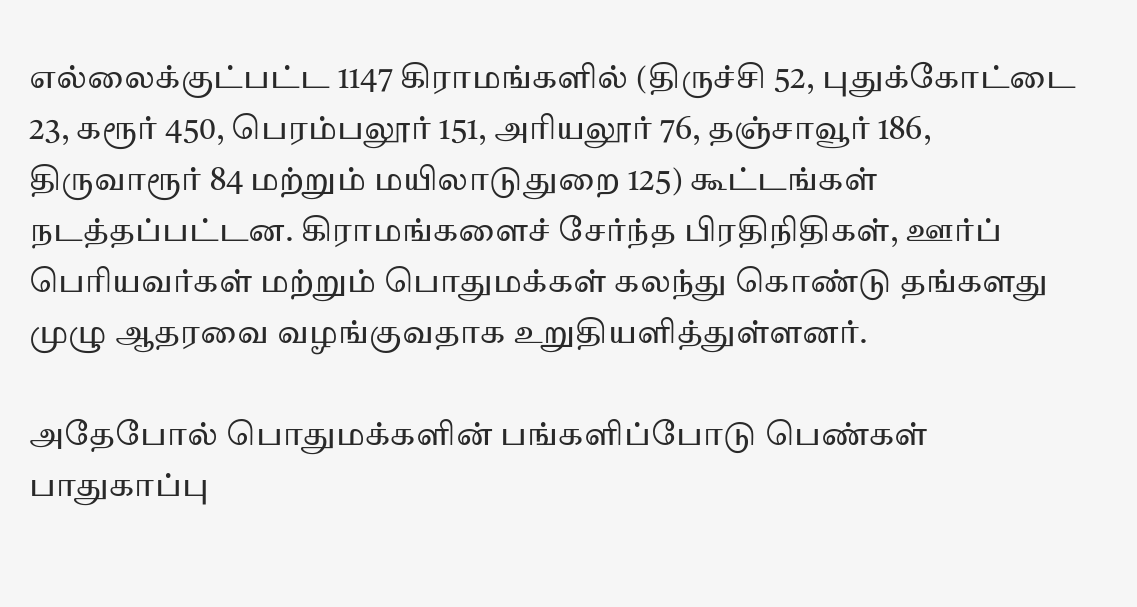எல்லைக்குட்பட்ட 1147 கிராமங்களில் (திருச்சி 52, புதுக்கோட்டை 23, கரூர் 450, பெரம்பலூர் 151, அரியலூர் 76, தஞ்சாவூர் 186, திருவாரூர் 84 மற்றும் மயிலாடுதுறை 125) கூட்டங்கள் நடத்தப்பட்டன. கிராமங்களைச் சேர்ந்த பிரதிநிதிகள், ஊர்ப் பெரியவர்கள் மற்றும் பொதுமக்கள் கலந்து கொண்டு தங்களது முழு ஆதரவை வழங்குவதாக உறுதியளித்துள்ளனர்.

அதேபோல் பொதுமக்களின் பங்களிப்போடு பெண்கள் பாதுகாப்பு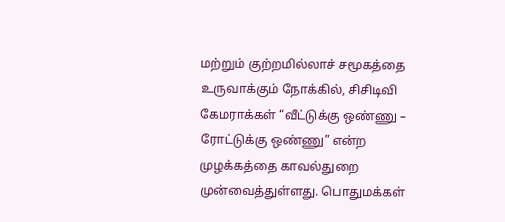மற்றும் குற்றமில்லாச் சமூகத்தை உருவாக்கும் நோக்கில், சிசிடிவி கேமராக்கள் “வீட்டுக்கு ஒண்ணு – ரோட்டுக்கு ஒண்ணு” என்ற முழக்கத்தை காவல்துறை முன்வைத்துள்ளது. பொதுமக்கள்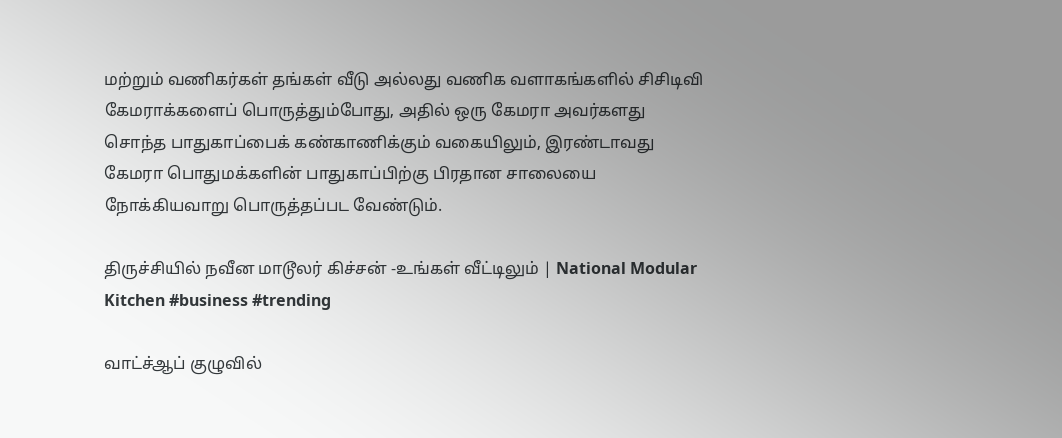மற்றும் வணிகர்கள் தங்கள் வீடு அல்லது வணிக வளாகங்களில் சிசிடிவி கேமராக்களைப் பொருத்தும்போது, அதில் ஒரு கேமரா அவர்களது சொந்த பாதுகாப்பைக் கண்காணிக்கும் வகையிலும், இரண்டாவது கேமரா பொதுமக்களின் பாதுகாப்பிற்கு பிரதான சாலையை நோக்கியவாறு பொருத்தப்பட வேண்டும்.

திருச்சியில் நவீன மாடூலர் கிச்சன் -உங்கள் வீட்டிலும் | National Modular Kitchen #business #trending

வாட்ச்ஆப் குழுவில்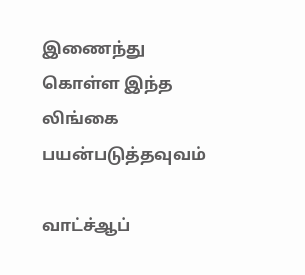இணைந்து கொள்ள இந்த லிங்கை பயன்படுத்தவுவம்

வாட்ச்ஆப்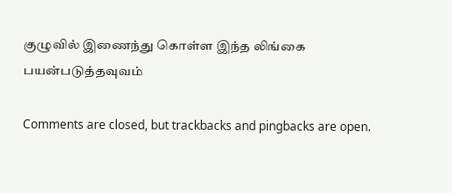குழுவில் இணைந்து கொள்ள இந்த லிங்கை பயன்படுத்தவுவம்

Comments are closed, but trackbacks and pingbacks are open.